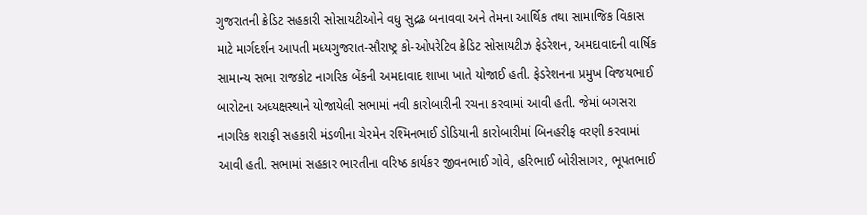ગુજરાતની ક્રેડિટ સહકારી સોસાયટીઓને વધુ સુદ્રઢ બનાવવા અને તેમના આર્થિક તથા સામાજિક વિકાસ માટે માર્ગદર્શન આપતી મધ્યગુજરાત-સૌરાષ્ટ્ર કો-ઓપરેટિવ ક્રેડિટ સોસાયટીઝ ફેડરેશન, અમદાવાદની વાર્ષિક સામાન્ય સભા રાજકોટ નાગરિક બેંકની અમદાવાદ શાખા ખાતે યોજાઈ હતી. ફેડરેશનના પ્રમુખ વિજયભાઈ બારોટના અધ્યક્ષસ્થાને યોજાયેલી સભામાં નવી કારોબારીની રચના કરવામાં આવી હતી. જેમાં બગસરા નાગરિક શરાફી સહકારી મંડળીના ચેરમેન રશ્મિનભાઈ ડોડિયાની કારોબારીમાં બિનહરીફ વરણી કરવામાં આવી હતી. સભામાં સહકાર ભારતીના વરિષ્ઠ કાર્યકર જીવનભાઈ ગોવે, હરિભાઈ બોરીસાગર, ભૂપતભાઈ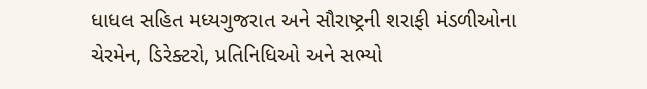ધાધલ સહિત મધ્યગુજરાત અને સૌરાષ્ટ્રની શરાફી મંડળીઓના ચેરમેન, ડિરેક્ટરો, પ્રતિનિધિઓ અને સભ્યો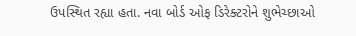ઉપસ્થિત રહ્યા હતા. નવા બોર્ડ ઓફ ડિરેક્ટરોને શુભેચ્છાઓ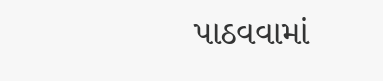પાઠવવામાં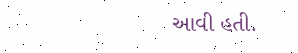આવી હતી.